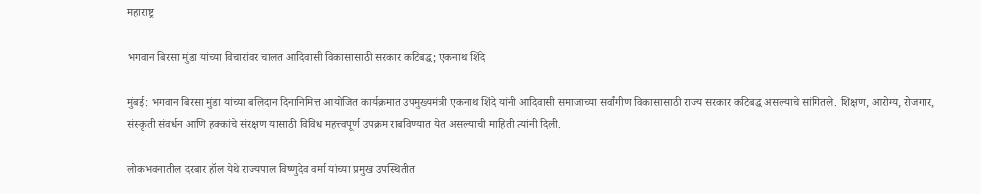महाराष्ट्र

भगवान बिरसा मुंडा यांच्या विचारांवर चालत आदिवासी विकासासाठी सरकार कटिबद्ध; एकनाथ शिंदे

मुंबई: भगवान बिरसा मुंडा यांच्या बलिदान दिनानिमित्त आयोजित कार्यक्रमात उपमुख्यमंत्री एकनाथ शिंदे यांनी आदिवासी समाजाच्या सर्वांगीण विकासासाठी राज्य सरकार कटिबद्ध असल्याचे सांगितले. शिक्षण, आरोग्य, रोजगार, संस्कृती संवर्धन आणि हक्कांचे संरक्षण यासाठी विविध महत्त्वपूर्ण उपक्रम राबविण्यात येत असल्याची माहिती त्यांनी दिली.

लोकभवनातील दरबार हॉल येथे राज्यपाल विष्णुदेव वर्मा यांच्या प्रमुख उपस्थितीत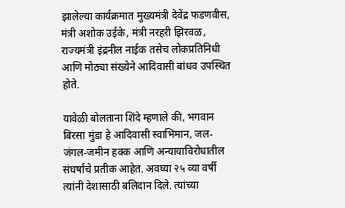झालेल्या कार्यक्रमात मुख्यमंत्री देवेंद्र फडणवीस, मंत्री अशोक उईके, मंत्री नरहरी झिरवळ, राज्यमंत्री इंद्रनील नाईक तसेच लोकप्रतिनिधी आणि मोठ्या संख्येने आदिवासी बांधव उपस्थित होते.

यावेळी बोलताना शिंदे म्हणाले की, भगवान बिरसा मुंडा हे आदिवासी स्वाभिमान, जल-जंगल-जमीन हक्क आणि अन्यायाविरोधातील संघर्षाचे प्रतीक आहेत. अवघ्या २५ व्या वर्षी त्यांनी देशासाठी बलिदान दिले. त्यांच्या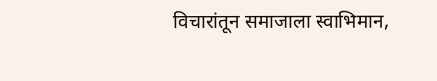विचारांतून समाजाला स्वाभिमान,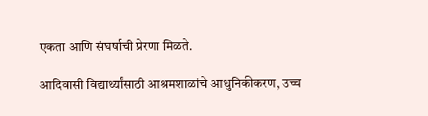एकता आणि संघर्षाची प्रेरणा मिळते.

आदिवासी विद्यार्थ्यांसाठी आश्रमशाळांचे आधुनिकीकरण, उच्च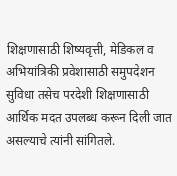शिक्षणासाठी शिष्यवृत्ती, मेडिकल व अभियांत्रिकी प्रवेशासाठी समुपदेशन सुविधा तसेच परदेशी शिक्षणासाठी आर्थिक मदत उपलब्ध करून दिली जात असल्याचे त्यांनी सांगितले.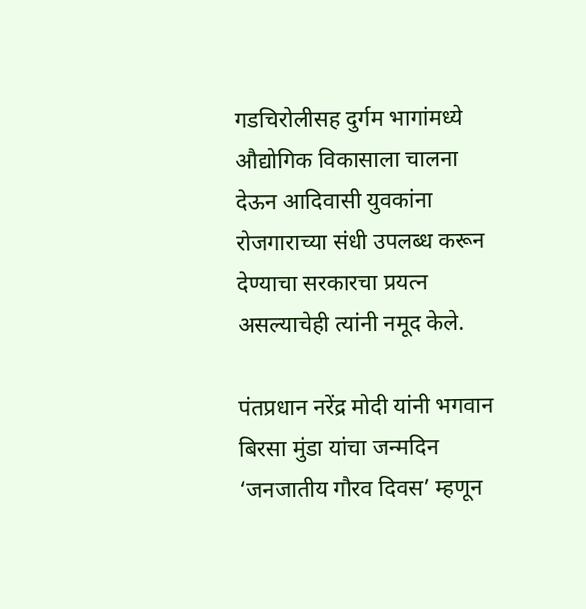गडचिरोलीसह दुर्गम भागांमध्ये औद्योगिक विकासाला चालना देऊन आदिवासी युवकांना रोजगाराच्या संधी उपलब्ध करून देण्याचा सरकारचा प्रयत्न असल्याचेही त्यांनी नमूद केले.

पंतप्रधान नरेंद्र मोदी यांनी भगवान बिरसा मुंडा यांचा जन्मदिन ‘जनजातीय गौरव दिवस’ म्हणून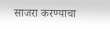साजरा करण्याचा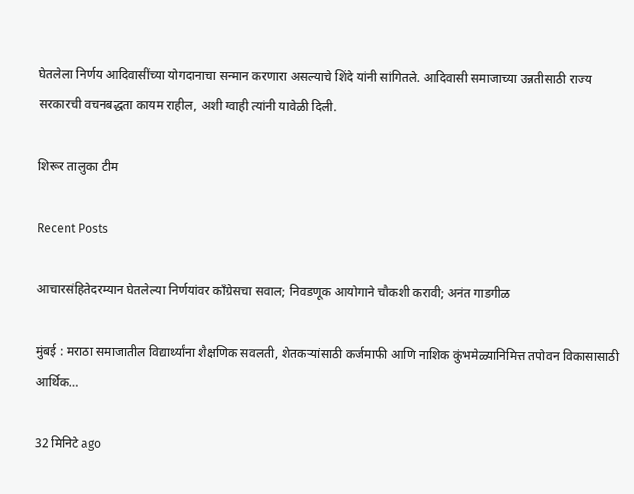घेतलेला निर्णय आदिवासींच्या योगदानाचा सन्मान करणारा असल्याचे शिंदे यांनी सांगितले. आदिवासी समाजाच्या उन्नतीसाठी राज्य सरकारची वचनबद्धता कायम राहील, अशी ग्वाही त्यांनी यावेळी दिली.

शिरूर तालुका टीम

Recent Posts

आचारसंहितेदरम्यान घेतलेल्या निर्णयांवर काँग्रेसचा सवाल; निवडणूक आयोगाने चौकशी करावी; अनंत गाडगीळ

मुंबई : मराठा समाजातील विद्यार्थ्यांना शैक्षणिक सवलती, शेतकऱ्यांसाठी कर्जमाफी आणि नाशिक कुंभमेळ्यानिमित्त तपोवन विकासासाठी आर्थिक…

32 मिनिटे ago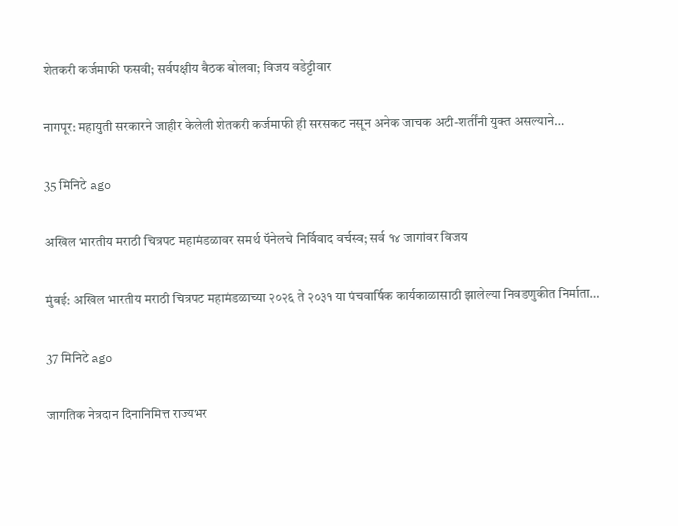शेतकरी कर्जमाफी फसवी; सर्वपक्षीय बैठक बोलवा; विजय वडेट्टीवार

नागपूर: महायुती सरकारने जाहीर केलेली शेतकरी कर्जमाफी ही सरसकट नसून अनेक जाचक अटी-शर्तींनी युक्त असल्याने…

35 मिनिटे ago

अखिल भारतीय मराठी चित्रपट महामंडळावर समर्थ पॅनेलचे निर्विवाद वर्चस्व; सर्व १४ जागांवर विजय

मुंबई: अखिल भारतीय मराठी चित्रपट महामंडळाच्या २०२६ ते २०३१ या पंचवार्षिक कार्यकाळासाठी झालेल्या निवडणुकीत निर्माता…

37 मिनिटे ago

जागतिक नेत्रदान दिनानिमित्त राज्यभर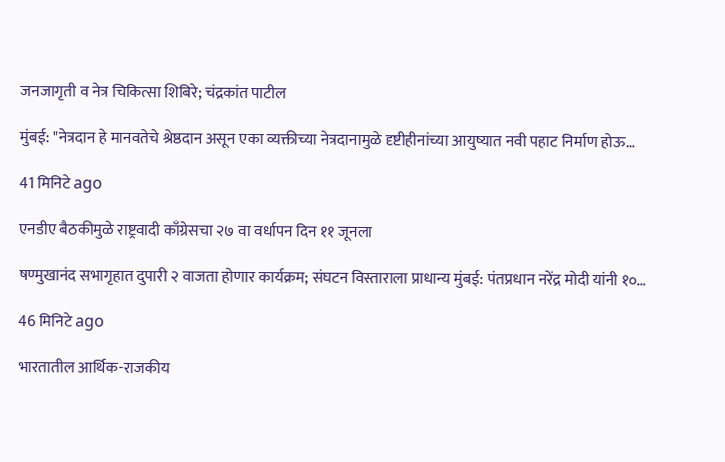जनजागृती व नेत्र चिकित्सा शिबिरे; चंद्रकांत पाटील

मुंबई: "नेत्रदान हे मानवतेचे श्रेष्ठदान असून एका व्यक्तीच्या नेत्रदानामुळे दृष्टीहीनांच्या आयुष्यात नवी पहाट निर्माण होऊ…

41 मिनिटे ago

एनडीए बैठकीमुळे राष्ट्रवादी काँग्रेसचा २७ वा वर्धापन दिन ११ जूनला

षण्मुखानंद सभागृहात दुपारी २ वाजता होणार कार्यक्रम; संघटन विस्ताराला प्राधान्य मुंबई: पंतप्रधान नरेंद्र मोदी यांनी १०…

46 मिनिटे ago

भारतातील आर्थिक-राजकीय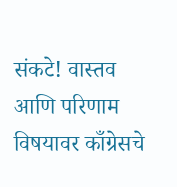संकटे! वास्तव आणि परिणाम विषयावर काँग्रेसचे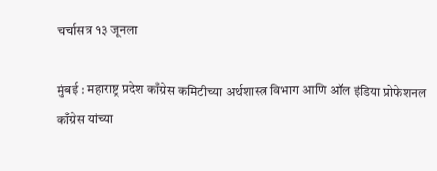चर्चासत्र १३ जूनला

मुंबई : महाराष्ट्र प्रदेश काँग्रेस कमिटीच्या अर्थशास्त्र विभाग आणि ऑल इंडिया प्रोफेशनल काँग्रेस यांच्या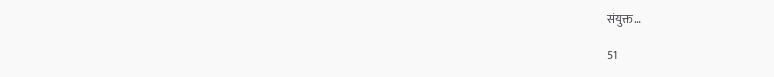संयुक्त…

51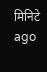मिनिटे ago